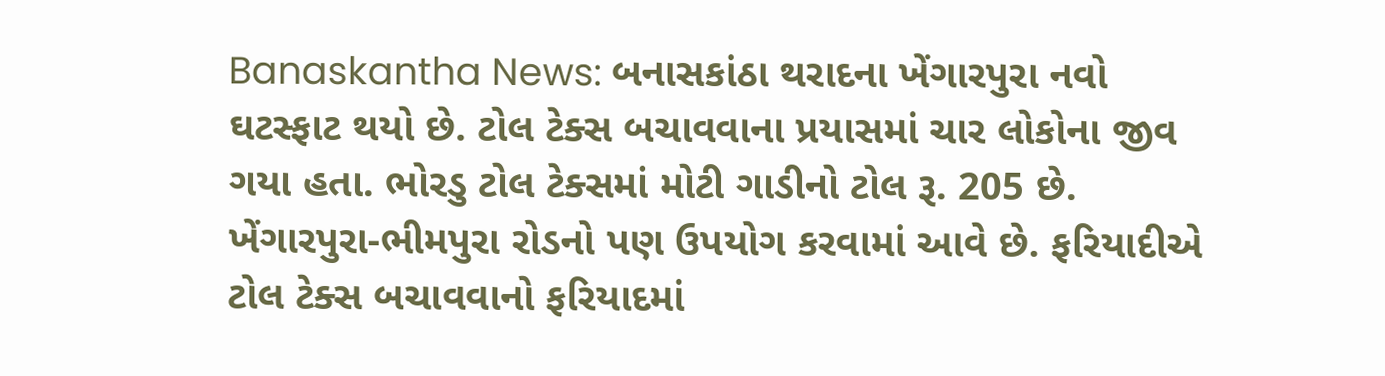Banaskantha News: બનાસકાંઠા થરાદના ખેંગારપુરા નવો ઘટસ્ફાટ થયો છે. ટોલ ટેક્સ બચાવવાના પ્રયાસમાં ચાર લોકોના જીવ ગયા હતા. ભોરડુ ટોલ ટેક્સમાં મોટી ગાડીનો ટોલ રૂ. 205 છે. ખેંગારપુરા-ભીમપુરા રોડનો પણ ઉપયોગ કરવામાં આવે છે. ફરિયાદીએ ટોલ ટેક્સ બચાવવાનો ફરિયાદમાં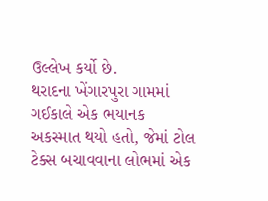ઉલ્લેખ કર્યો છે.
થરાદના ખેંગારપુરા ગામમાં ગઈકાલે એક ભયાનક અકસ્માત થયો હતો, જેમાં ટોલ ટેક્સ બચાવવાના લોભમાં એક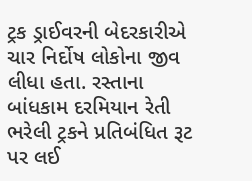ટ્રક ડ્રાઈવરની બેદરકારીએ ચાર નિર્દોષ લોકોના જીવ લીધા હતા. રસ્તાના બાંધકામ દરમિયાન રેતી ભરેલી ટ્રકને પ્રતિબંધિત રૂટ પર લઈ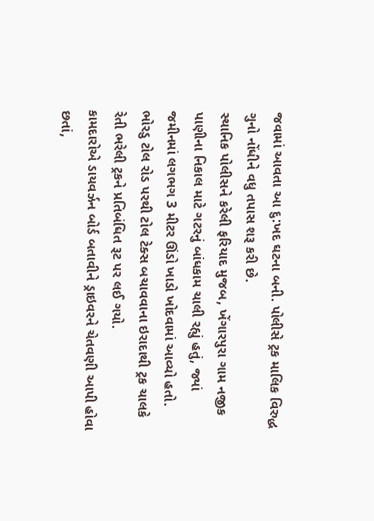જવામાં આવતા આ દુ:ખદ ઘટના બની. પોલીસે ટ્રક માલિક વિરુદ્ધ ગુનો નોંધીને વધુ તપાસ શરૂ કરી છે.
સ્થાનિક પોલીસને કરેલી ફરિયાદ મુજબ, ખેંગારપુરા ગામ નજીક પાણીના નિકાલ માટે ગટરનું બાંધકામ ચાલી રહ્યું હતું, જ્યાં જમીનમાં લગભગ 3 મીટર ઊંડો ખાડો ખોદવામાં આવ્યો હતો. ભોરડુ ટોલ રોડ પરથી ટોલ ટેક્સ બચાવવાના ઇરાદાથી ટ્રક ચાલકે રેતી ભરેલી ટ્રકને પ્રતિબંધિત રૂટ પર લઈ ગયો.
કામદારોએ ડાયવર્ઝન બોર્ડ બતાવીને ડ્રાઇવરને ચેતવણી આપી હોવા છતાં,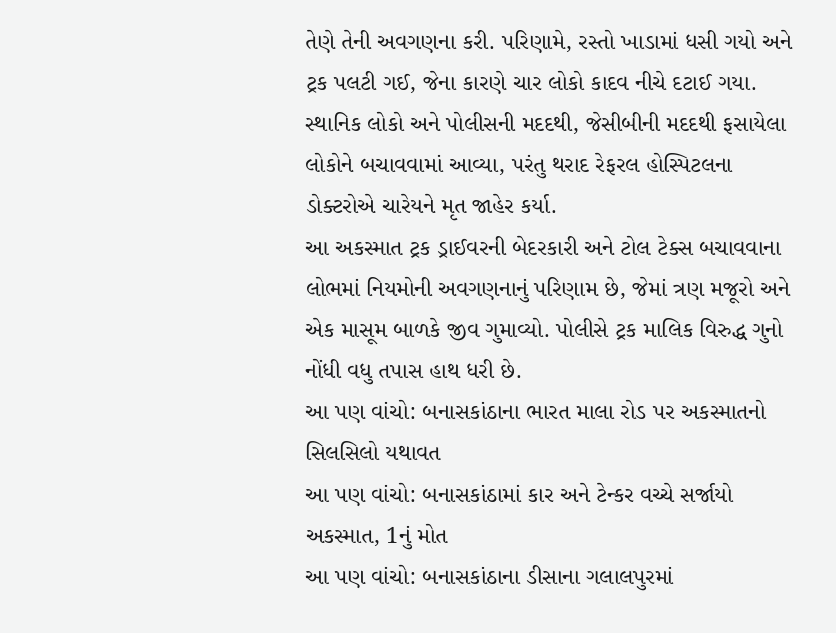તેણે તેની અવગણના કરી. પરિણામે, રસ્તો ખાડામાં ધસી ગયો અને ટ્રક પલટી ગઈ, જેના કારણે ચાર લોકો કાદવ નીચે દટાઈ ગયા. સ્થાનિક લોકો અને પોલીસની મદદથી, જેસીબીની મદદથી ફસાયેલા લોકોને બચાવવામાં આવ્યા, પરંતુ થરાદ રેફરલ હોસ્પિટલના ડોક્ટરોએ ચારેયને મૃત જાહેર કર્યા.
આ અકસ્માત ટ્રક ડ્રાઈવરની બેદરકારી અને ટોલ ટેક્સ બચાવવાના લોભમાં નિયમોની અવગણનાનું પરિણામ છે, જેમાં ત્રણ મજૂરો અને એક માસૂમ બાળકે જીવ ગુમાવ્યો. પોલીસે ટ્રક માલિક વિરુદ્ધ ગુનો નોંધી વધુ તપાસ હાથ ધરી છે.
આ પણ વાંચો: બનાસકાંઠાના ભારત માલા રોડ પર અકસ્માતનો સિલસિલો યથાવત
આ પણ વાંચો: બનાસકાંઠામાં કાર અને ટેન્કર વચ્ચે સર્જાયો અકસ્માત, 1નું મોત
આ પણ વાંચો: બનાસકાંઠાના ડીસાના ગલાલપુરમાં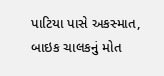પાટિયા પાસે અકસ્માત, બાઇક ચાલકનું મોત